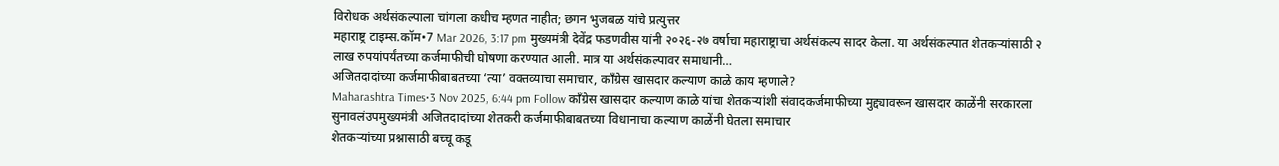विरोधक अर्थसंकल्पाला चांगला कधीच म्हणत नाहीत; छगन भुजबळ यांचे प्रत्युत्तर
महाराष्ट्र टाइम्स.कॉम•7 Mar 2026, 3:17 pm मुख्यमंत्री देवेंद्र फडणवीस यांनी २०२६-२७ वर्षाचा महाराष्ट्राचा अर्थसंकल्प सादर केला. या अर्थसंकल्पात शेतकऱ्यांसाठी २ लाख रुपयांपर्यंतच्या कर्जमाफीची घोषणा करण्यात आली. मात्र या अर्थसंकल्पावर समाधानी…
अजितदादांच्या कर्जमाफीबाबतच्या ‘त्या’ वक्तव्याचा समाचार, काँग्रेस खासदार कल्याण काळे काय म्हणाले?
Maharashtra Times•3 Nov 2025, 6:44 pm Follow काँग्रेस खासदार कल्याण काळे यांचा शेतकऱ्यांशी संवादकर्जमाफीच्या मुद्द्यावरून खासदार काळेंनी सरकारला सुनावलंउपमुख्यमंत्री अजितदादांच्या शेतकरी कर्जमाफीबाबतच्या विधानाचा कल्याण काळेंनी घेतला समाचार
शेतकऱ्यांच्या प्रश्नासाठी बच्चू कडू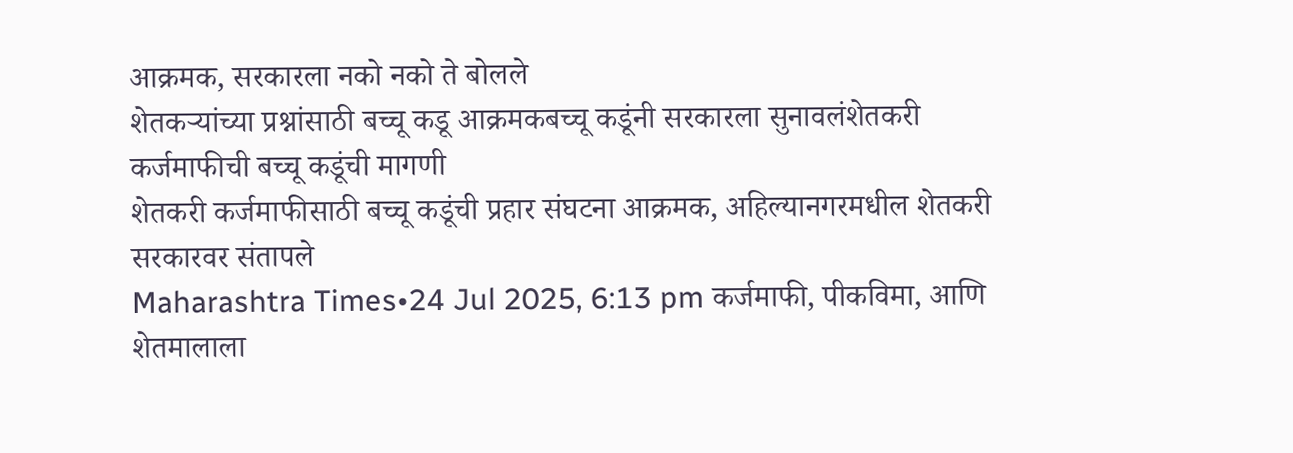आक्रमक, सरकारला नको नको ते बोलले
शेतकऱ्यांच्या प्रश्नांसाठी बच्चू कडू आक्रमकबच्चू कडूंनी सरकारला सुनावलंशेतकरी कर्जमाफीची बच्चू कडूंची मागणी
शेतकरी कर्जमाफीसाठी बच्चू कडूंची प्रहार संघटना आक्रमक, अहिल्यानगरमधील शेतकरी सरकारवर संतापले
Maharashtra Times•24 Jul 2025, 6:13 pm कर्जमाफी, पीकविमा, आणि शेतमालाला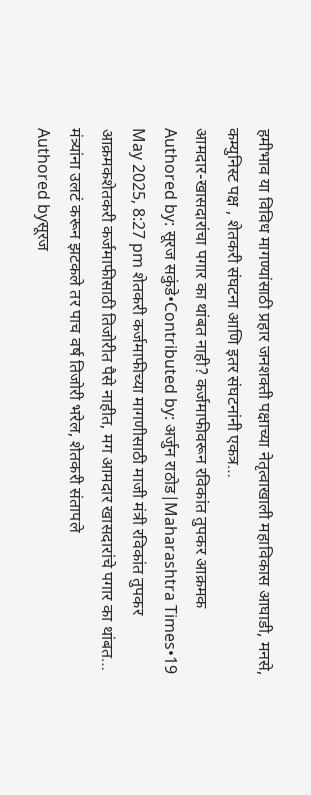हमीभाव या विविध मागण्यांसाठी प्रहार जनशक्ती पक्षाच्या नेतृत्वाखाली महाविकास आघाडी, मनसे, कम्युनिस्ट पक्ष , शेतकरी संघटना आणि इतर संघटनांनी एकत्र…
आमदार-खासदारांचा पगार का थांबत नाही? कर्जमाफीवरून रविकांत तुपकर आक्रमक
Authored by: सूरज सकुंडे•Contributed by: अर्जुन राठोड|Maharashtra Times•19 May 2025, 8:27 pm शेतकरी कर्जमाफीच्या मागणीसाठी माजी मंत्री रविकांत तुपकर आक्रमकशेतकरी कर्जमाफीसाठी तिजोरीत पैसे नाहीत, मग आमदार खासदारांचे पगार का थांबत…
मंत्र्यांना उलटं करून झटकले तर पाच वर्ष तिजोरी भरेल, शेतकरी संतापले
Authored byसूरज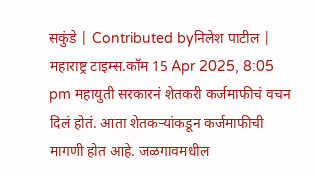सकुंडे | Contributed byनिलेश पाटील | महाराष्ट्र टाइम्स.कॉम 15 Apr 2025, 8:05 pm महायुती सरकारनं शेतकरी कर्जमाफीचं वचन दिलं होतं. आता शेतकऱ्यांकडून कर्जमाफीची मागणी होत आहे. जळगावमधील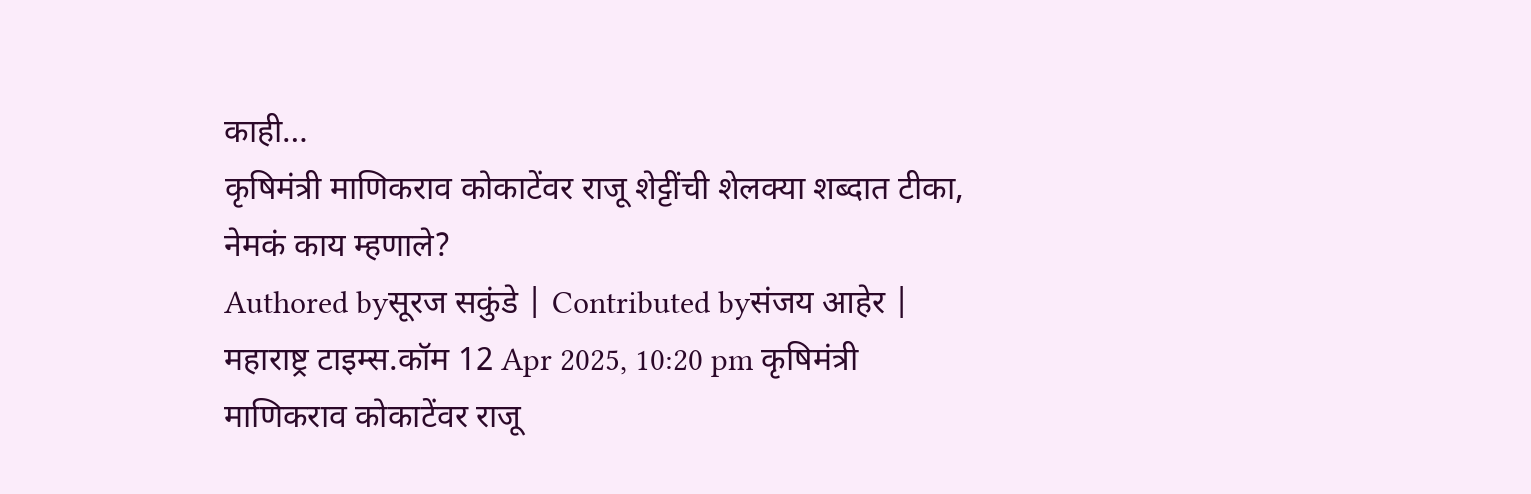काही…
कृषिमंत्री माणिकराव कोकाटेंवर राजू शेट्टींची शेलक्या शब्दात टीका, नेमकं काय म्हणाले?
Authored byसूरज सकुंडे | Contributed byसंजय आहेर | महाराष्ट्र टाइम्स.कॉम 12 Apr 2025, 10:20 pm कृषिमंत्री माणिकराव कोकाटेंवर राजू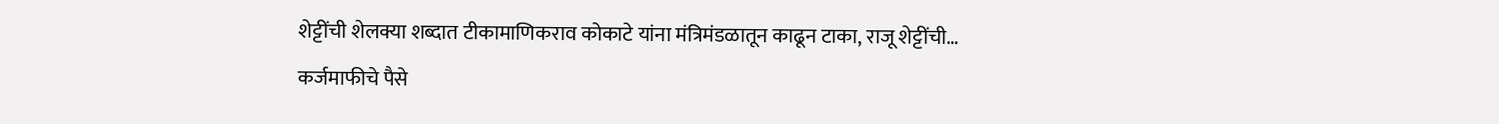शेट्टींची शेलक्या शब्दात टीकामाणिकराव कोकाटे यांना मंत्रिमंडळातून काढून टाका, राजू शेट्टींची…
कर्जमाफीचे पैसे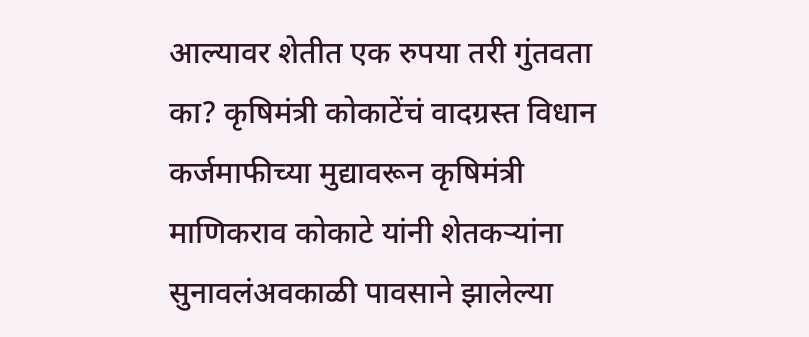आल्यावर शेतीत एक रुपया तरी गुंतवता का? कृषिमंत्री कोकाटेंचं वादग्रस्त विधान
कर्जमाफीच्या मुद्यावरून कृषिमंत्री माणिकराव कोकाटे यांनी शेतकऱ्यांना सुनावलंअवकाळी पावसाने झालेल्या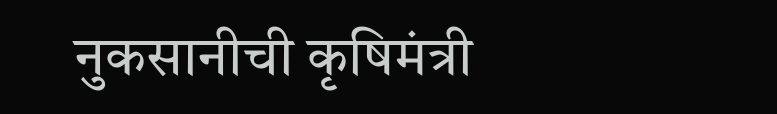नुकसानीची कृषिमंत्री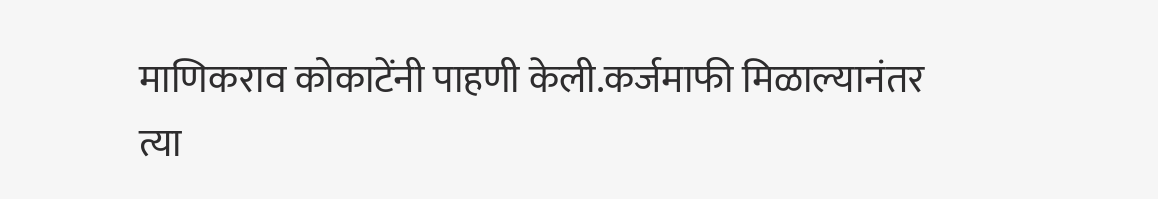माणिकराव कोकाटेंनी पाहणी केली.कर्जमाफी मिळाल्यानंतर त्या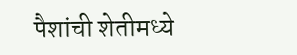पैशांची शेतीमध्ये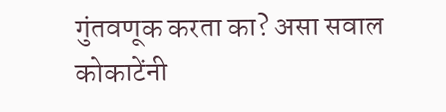गुंतवणूक करता का? असा सवाल कोकाटेंनी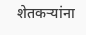शेतकऱ्यांना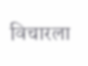विचारला